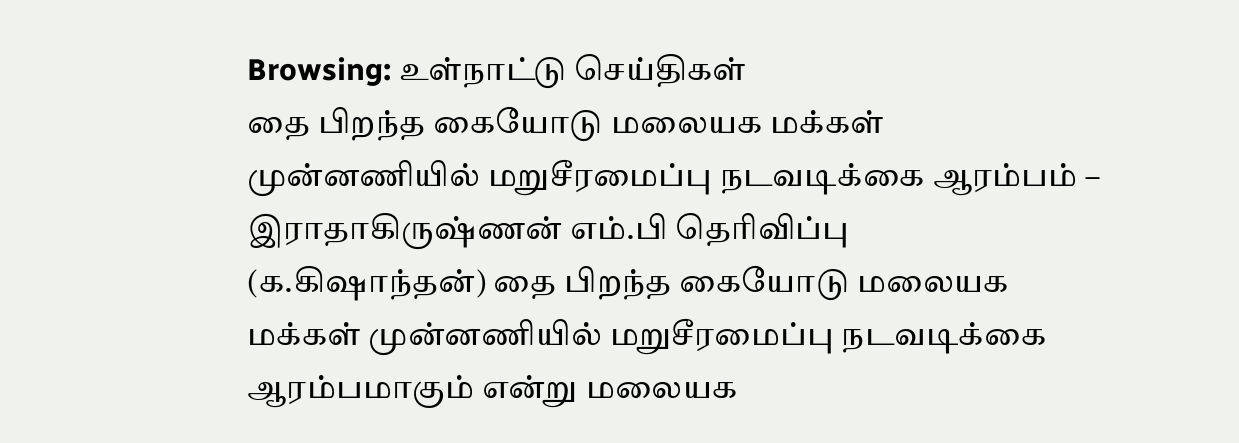Browsing: உள்நாட்டு செய்திகள்
தை பிறந்த கையோடு மலையக மக்கள் முன்னணியில் மறுசீரமைப்பு நடவடிக்கை ஆரம்பம் – இராதாகிருஷ்ணன் எம்.பி தெரிவிப்பு
(க.கிஷாந்தன்) தை பிறந்த கையோடு மலையக மக்கள் முன்னணியில் மறுசீரமைப்பு நடவடிக்கை ஆரம்பமாகும் என்று மலையக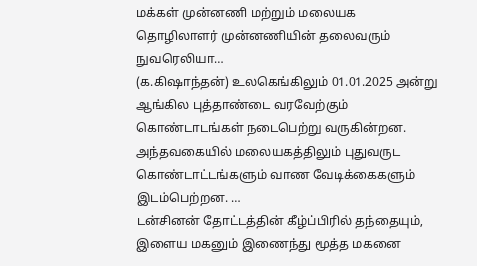மக்கள் முன்னணி மற்றும் மலையக தொழிலாளர் முன்னணியின் தலைவரும் நுவரெலியா…
(க.கிஷாந்தன்) உலகெங்கிலும் 01.01.2025 அன்று ஆங்கில புத்தாண்டை வரவேற்கும் கொண்டாடங்கள் நடைபெற்று வருகின்றன. அந்தவகையில் மலையகத்திலும் புதுவருட கொண்டாட்டங்களும் வாண வேடிக்கைகளும் இடம்பெற்றன. …
டன்சினன் தோட்டத்தின் கீழ்ப்பிரில் தந்தையும், இளைய மகனும் இணைந்து மூத்த மகனை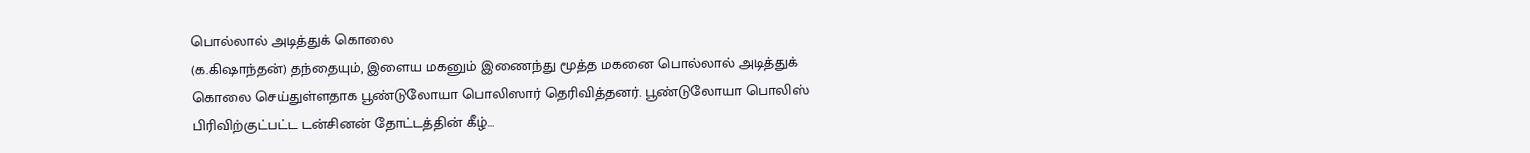பொல்லால் அடித்துக் கொலை
(க.கிஷாந்தன்) தந்தையும், இளைய மகனும் இணைந்து மூத்த மகனை பொல்லால் அடித்துக் கொலை செய்துள்ளதாக பூண்டுலோயா பொலிஸார் தெரிவித்தனர். பூண்டுலோயா பொலிஸ் பிரிவிற்குட்பட்ட டன்சினன் தோட்டத்தின் கீழ்…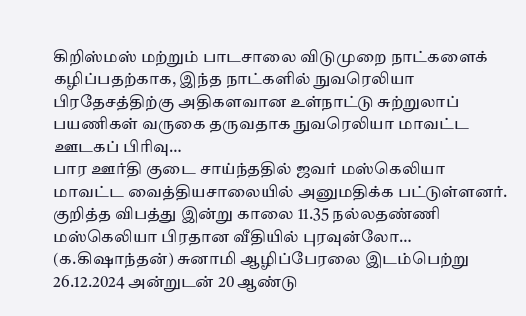கிறிஸ்மஸ் மற்றும் பாடசாலை விடுமுறை நாட்களைக் கழிப்பதற்காக, இந்த நாட்களில் நுவரெலியா பிரதேசத்திற்கு அதிகளவான உள்நாட்டு சுற்றுலாப் பயணிகள் வருகை தருவதாக நுவரெலியா மாவட்ட ஊடகப் பிரிவு…
பார ஊர்தி குடை சாய்ந்ததில் ஜவர் மஸ்கெலியா மாவட்ட வைத்தியசாலையில் அனுமதிக்க பட்டுள்ளனர். குறித்த விபத்து இன்று காலை 11.35 நல்லதண்ணி மஸ்கெலியா பிரதான வீதியில் புரவுன்லோ…
(க.கிஷாந்தன்) சுனாமி ஆழிப்பேரலை இடம்பெற்று 26.12.2024 அன்றுடன் 20 ஆண்டு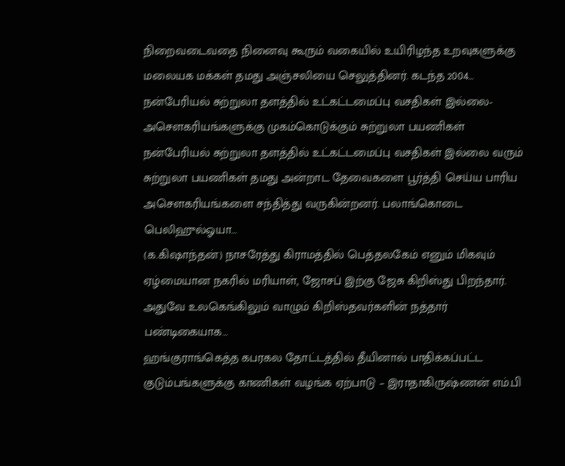நிறைவடைவதை நினைவு கூரும் வகையில் உயிரிழந்த உறவுகளுக்கு மலையக மக்கள் தமது அஞ்சலியை செலுத்தினர். கடந்த 2004…
நன்பேரியல் சுற்றுலா தளத்தில் உட்கட்டமைப்பு வசதிகள் இல்லை-அசௌகரியங்களுக்கு முகம்கொடுக்கும் சுற்றுலா பயணிகள்
நன்பேரியல் சுற்றுலா தளத்தில் உட்கட்டமைப்பு வசதிகள் இல்லை வரும் சுற்றுலா பயணிகள் தமது அன்றாட தேவைகளை பூர்த்தி செய்ய பாரிய அசௌகரியங்களை சந்தித்து வருகின்றனர். பலாங்கொடை பெலிஹுல்ஓயா…
(க.கிஷாந்தன்) நாசரேத்து கிராமத்தில் பெத்தலகேம் எனும் மிகவும் ஏழ்மையான நகரில் மரியாள், ஜோசப் இற்கு ஜேசு கிறிஸ்து பிறந்தார். அதுவே உலகெங்கிலும் வாழும் கிறிஸ்தவர்களின் நத்தார் பண்டிகையாக…
ஹங்குராங்கெத்த கபரகல தோட்டத்தில் தீயினால் பாதிக்கப்பட்ட குடும்பங்களுக்கு காணிகள் வழங்க ஏற்பாடு – இராதாகிருஷ்ணன் எம்.பி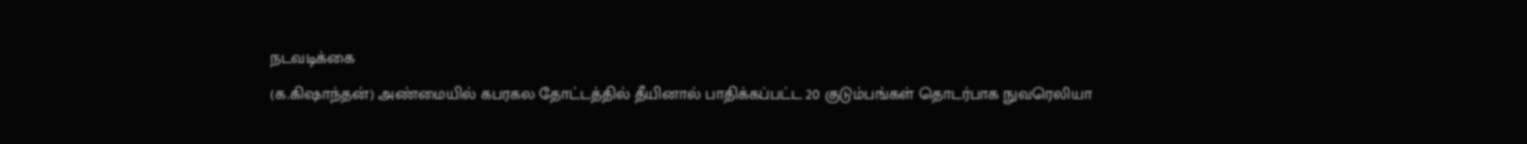நடவடிக்கை
(க.கிஷாந்தன்) அண்மையில் கபரகல தோட்டத்தில் தீயினால் பாதிக்கப்பட்ட 20 குடும்பங்கள் தொடர்பாக நுவரெலியா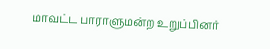மாவட்ட பாராளுமன்ற உறுப்பினர்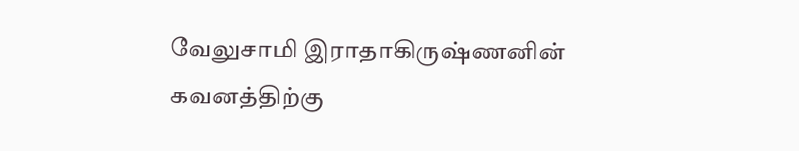வேலுசாமி இராதாகிருஷ்ணனின் கவனத்திற்கு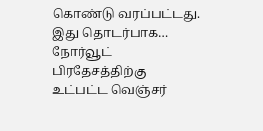கொண்டு வரப்பட்டது. இது தொடர்பாக…
நோர்வூட் பிரதேசத்திற்கு உட்பட்ட வெஞ்சர்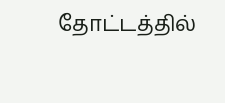தோட்டத்தில்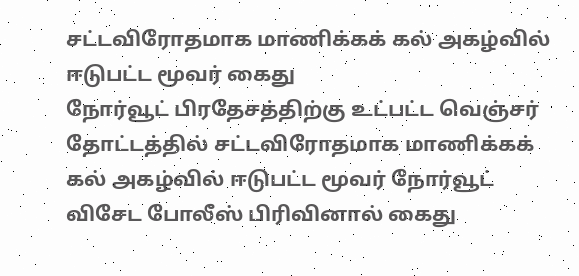சட்டவிரோதமாக மாணிக்கக் கல் அகழ்வில் ஈடுபட்ட மூவர் கைது
நோர்வூட் பிரதேசத்திற்கு உட்பட்ட வெஞ்சர் தோட்டத்தில் சட்டவிரோதமாக மாணிக்கக் கல் அகழ்வில் ஈடுபட்ட மூவர் நோர்வூட் விசேட போலீஸ் பிரிவினால் கைது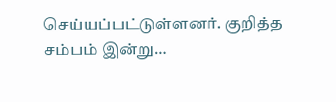செய்யப்பட்டுள்ளனர். குறித்த சம்பம் இன்று…